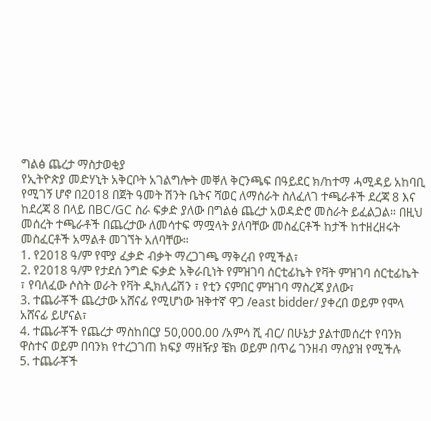ግልፅ ጨረታ ማስታወቂያ
የኢትዮጵያ መድሃኒት አቅርቦት አገልግሎት መቐለ ቅርንጫፍ በዓይደር ክ/ከተማ ሓሚዳይ አከባቢ የሚገኝ ሆኖ በ2018 በጀት ዓመት ሽንት ቤትና ሻወር ለማሰራት ስለፈለገ ተጫራቶች ደረጃ 8 እና ከደረጃ 8 በላይ በBC/GC ስራ ፍቃድ ያለው በግልፅ ጨረታ አወዳድሮ መስራት ይፈልጋል። በዚህ መሰረት ተጫራቶች በጨረታው ለመሳተፍ ማሟላት ያለባቸው መስፈርቶች ከታች ከተዘረዘሩት መስፈርቶች አማልቶ መገኘት አለባቸው።
1. የ2018 ዓ/ም የሞያ ፈቃድ ብቃት ማረጋገጫ ማቅረብ የሚችል፣
2. የ2018 ዓ/ም የታደሰ ንግድ ፍቃድ አቅራቢነት የምዝገባ ሰርቲፊኬት የቫት ምዝገባ ሰርቲፊኬት ፣ የባለፈው ሶስት ወራት የቫት ዲክሊሬሽን ፣ የቲን ናምበር ምዝገባ ማስረጃ ያለው፣
3. ተጨራቾች ጨረታው አሸናፊ የሚሆነው ዝቅተኛ ዋጋ /east bidder/ ያቀረበ ወይም የሞላ አሸናፊ ይሆናል፣
4. ተጨራቾች የጨረታ ማስከበርያ 50,000.00 /አምሳ ሺ ብር/ በሁኔታ ያልተመሰረተ የባንክ ዋስተና ወይም በባንክ የተረጋገጠ ክፍያ ማዘዥያ ቼክ ወይም በጥሬ ገንዘብ ማስያዝ የሚችሉ
5. ተጨራቾች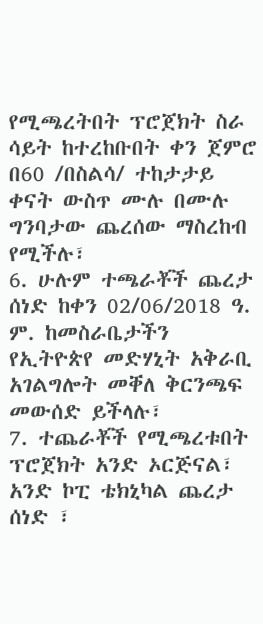የሚጫረትበት ፕሮጀክት ስራ ሳይት ከተረከቡበት ቀን ጀምሮ በ60 /በስልሳ/ ተከታታይ ቀናት ውስጥ ሙሉ በሙሉ ግንባታው ጨረሰው ማስረከብ የሚችሉ፣
6. ሁሉም ተጫራቾች ጨረታ ሰነድ ከቀን 02/06/2018 ዓ. ም. ከመስራቤታችን የኢትዮጵየ መድሃኒት አቅራቢ አገልግሎት መቐለ ቅርንጫፍ መውሰድ ይችላሉ፣
7. ተጨራቾች የሚጫረቱበት ፕሮጀክት አንድ ኦርጅናል፣ አንድ ኮፒ ቴክኒካል ጨረታ ሰነድ ፣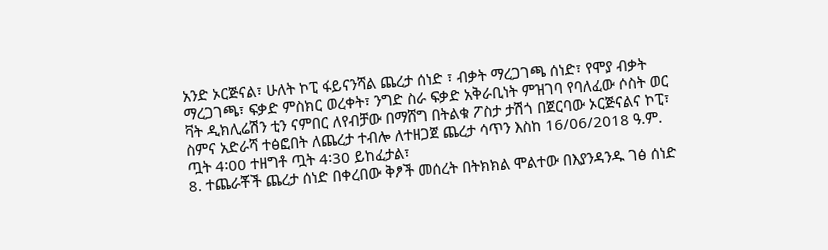አንድ ኦርጅናል፣ ሁለት ኮፒ ፋይናንሻል ጨረታ ሰነድ ፣ ብቃት ማረጋገጫ ሰነድ፣ የሞያ ብቃት ማረጋገጫ፣ ፍቃድ ምስክር ወረቀት፣ ንግድ ስራ ፍቃድ አቅራቢነት ምዝገባ የባለፈው ሶስት ወር ቫት ዲክሊሬሽን ቲን ናምበር ለየብቻው በማሸግ በትልቁ ፖስታ ታሽጎ በጀርባው ኦርጅናልና ኮፒ፣ ስምና አድራሻ ተፅፎበት ለጨረታ ተብሎ ለተዘጋጀ ጨረታ ሳጥን እስከ 16/06/2018 ዓ.ም. ጧት 4፡00 ተዘግቶ ጧት 4፡30 ይከፈታል፣
8. ተጨራቾች ጨረታ ሰነድ በቀረበው ቅፆች መሰረት በትክክል ሞልተው በእያንዳንዱ ገፅ ሰነድ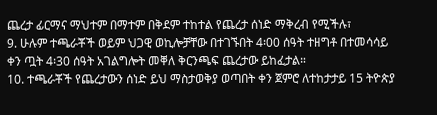ጨረታ ፊርማና ማህተም በማተም በቅደም ተከተል የጨረታ ሰነድ ማቅረብ የሚችሉ፣
9. ሁሉም ተጫራቾች ወይም ህጋዊ ወኪሎቻቸው በተገኙበት 4፡00 ሰዓት ተዘግቶ በተመሳሳይ ቀን ጧት 4፡30 ሰዓት አገልግሎት መቐለ ቅርንጫፍ ጨረታው ይከፈታል።
10. ተጫራቾች የጨረታውን ሰነድ ይህ ማስታወቅያ ወጣበት ቀን ጀምሮ ለተከታታይ 15 ትዮጵያ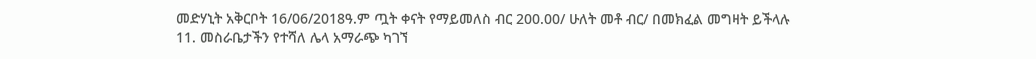መድሃኒት አቅርቦት 16/06/2018ዓ.ም ጧት ቀናት የማይመለስ ብር 200.00/ ሁለት መቶ ብር/ በመክፈል መግዛት ይችላሉ
11. መስራቤታችን የተሻለ ሌላ አማራጭ ካገኘ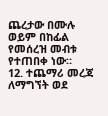ጨረታው በሙሉ ወይም በከፊል የመሰረዝ መብቱ የተጠበቀ ነው።
12. ተጨማሪ መረጃ ለማግኘት ወደ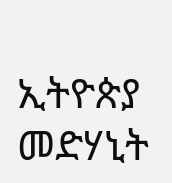ኢትዮጵያ መድሃኒት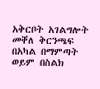አቅርቦት አገልግሎት መቐለ ቅርንጫፍ በአካል በማምጣት ወይም በስልክ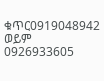ቁጥር0919048942 ወይም 0926933605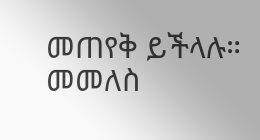መጠየቅ ይችላሉ።
መመለስ